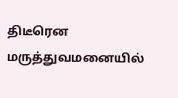திடீரென மருத்துவமனையில்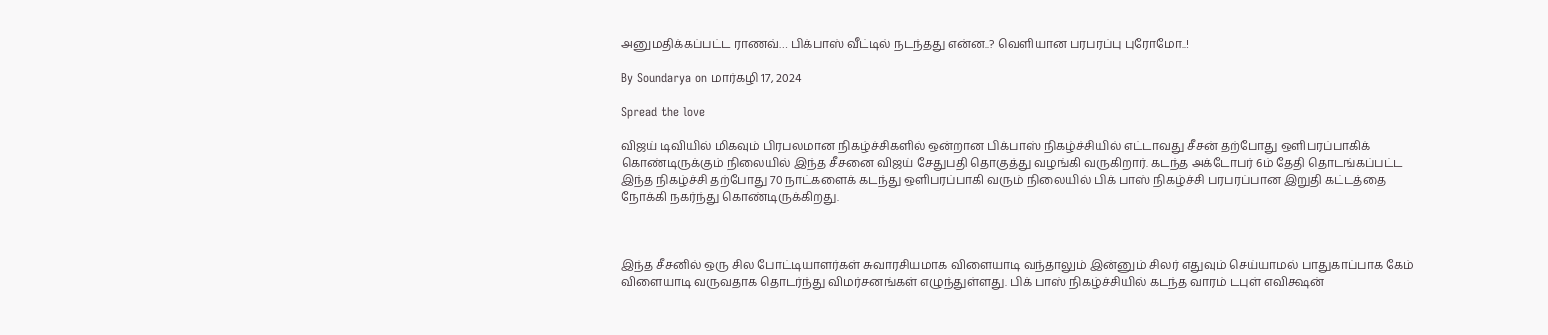அனுமதிக்கப்பட்ட ராணவ்… பிக்பாஸ் வீட்டில் நடந்தது என்ன..? வெளியான பரபரப்பு புரோமோ..!

By Soundarya on மார்கழி 17, 2024

Spread the love

விஜய் டிவியில் மிகவும் பிரபலமான நிகழ்ச்சிகளில் ஒன்றான பிக்பாஸ் நிகழ்ச்சியில் எட்டாவது சீசன் தற்போது ஒளிபரப்பாகிக் கொண்டிருக்கும் நிலையில் இந்த சீசனை விஜய் சேதுபதி தொகுத்து வழங்கி வருகிறார். கடந்த அக்டோபர் 6ம் தேதி தொடங்கப்பட்ட இந்த நிகழ்ச்சி தற்போது 70 நாட்களைக் கடந்து ஒளிபரப்பாகி வரும் நிலையில் பிக் பாஸ் நிகழ்ச்சி பரபரப்பான இறுதி கட்டத்தை நோக்கி நகர்ந்து கொண்டிருக்கிறது.



இந்த சீசனில் ஒரு சில போட்டியாளர்கள் சுவாரசியமாக விளையாடி வந்தாலும் இன்னும் சிலர் எதுவும் செய்யாமல் பாதுகாப்பாக கேம் விளையாடி வருவதாக தொடர்ந்து விமர்சனங்கள் எழுந்துள்ளது. பிக் பாஸ் நிகழ்ச்சியில் கடந்த வாரம் டபுள் எவிக்ஷன்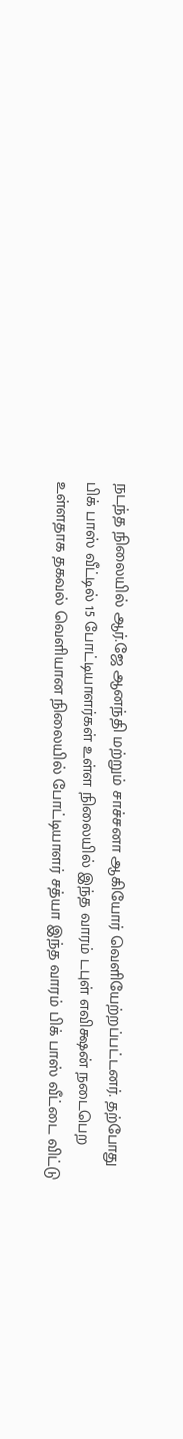நடந்த நிலையில் ஆர்.ஜே ஆனந்தி மற்றும் சாச்சனா ஆகியோர் வெளியேற்றப்பட்டனர். தற்போது பிக் பாஸ் வீட்டில் 15 போட்டியாளர்கள் உள்ள நிலையில் இந்த வாரம் டபுள் எவிக்ஷன் நடைபெற உள்ளதாக தகவல் வெளியான நிலையில் போட்டியாளர் சத்யா இந்த வாரம் பிக் பாஸ் வீட்டை விட்டு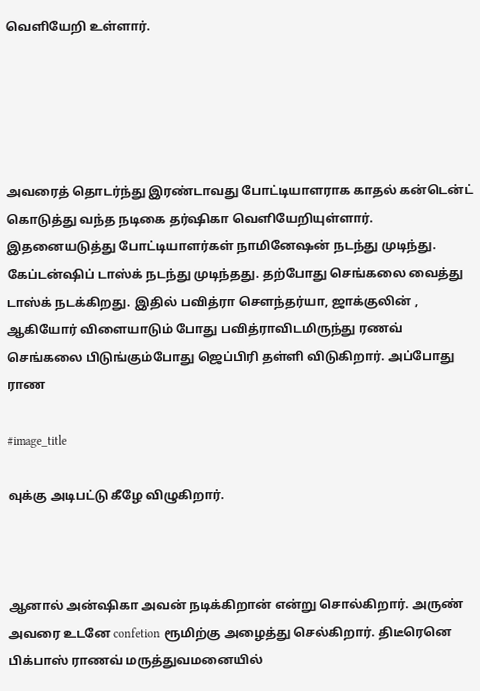வெளியேறி உள்ளார்.





அவரைத் தொடர்ந்து இரண்டாவது போட்டியாளராக காதல் கன்டென்ட் கொடுத்து வந்த நடிகை தர்ஷிகா வெளியேறியுள்ளார். இதனையடுத்து போட்டியாளர்கள் நாமினேஷன் நடந்து முடிந்து. கேப்டன்ஷிப் டாஸ்க் நடந்து முடிந்தது. தற்போது செங்கலை வைத்து டாஸ்க் நடக்கிறது. இதில் பவித்ரா சௌந்தர்யா, ஜாக்குலின் , ஆகியோர் விளையாடும் போது பவித்ராவிடமிருந்து ரணவ் செங்கலை பிடுங்கும்போது ஜெப்பிரி தள்ளி விடுகிறார். அப்போது ராண

#image_title

வுக்கு அடிபட்டு கீழே விழுகிறார்.



ஆனால் அன்ஷிகா அவன் நடிக்கிறான் என்று சொல்கிறார். அருண் அவரை உடனே confetion ரூமிற்கு அழைத்து செல்கிறார். திடீரெனெ பிக்பாஸ் ராணவ் மருத்துவமனையில்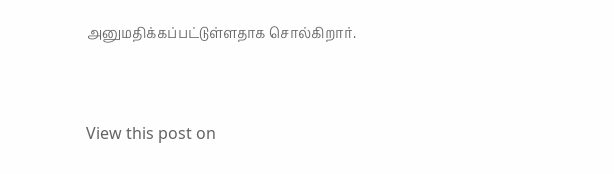அனுமதிக்கப்பட்டுள்ளதாக சொல்கிறார்.



View this post on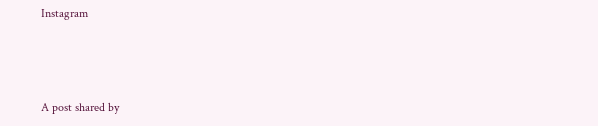Instagram



A post shared by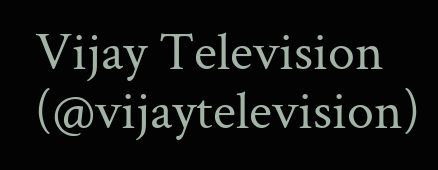Vijay Television (@vijaytelevision)